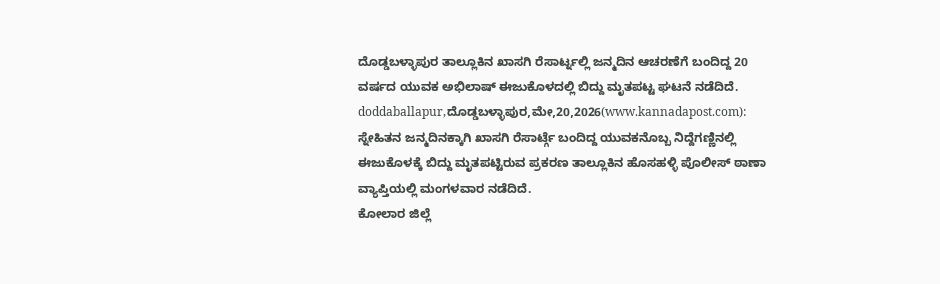ದೊಡ್ಡಬಳ್ಳಾಪುರ ತಾಲ್ಲೂಕಿನ ಖಾಸಗಿ ರೆಸಾರ್ಟ್ನಲ್ಲಿ ಜನ್ಮದಿನ ಆಚರಣೆಗೆ ಬಂದಿದ್ದ 20 ವರ್ಷದ ಯುವಕ ಅಭಿಲಾಷ್ ಈಜುಕೊಳದಲ್ಲಿ ಬಿದ್ದು ಮೃತಪಟ್ಟ ಘಟನೆ ನಡೆದಿದೆ.
doddaballapur,ದೊಡ್ಡಬಳ್ಳಾಪುರ,ಮೇ,20,2026(www.kannadapost.com): ಸ್ನೇಹಿತನ ಜನ್ಮದಿನಕ್ಕಾಗಿ ಖಾಸಗಿ ರೆಸಾರ್ಟ್ಗೆ ಬಂದಿದ್ದ ಯುವಕನೊಬ್ಬ ನಿದ್ದೆಗಣ್ಣಿನಲ್ಲಿ ಈಜುಕೊಳಕ್ಕೆ ಬಿದ್ದು ಮೃತಪಟ್ಟಿರುವ ಪ್ರಕರಣ ತಾಲ್ಲೂಕಿನ ಹೊಸಹಳ್ಳಿ ಪೊಲೀಸ್ ಠಾಣಾ ವ್ಯಾಪ್ತಿಯಲ್ಲಿ ಮಂಗಳವಾರ ನಡೆದಿದೆ.
ಕೋಲಾರ ಜಿಲ್ಲೆ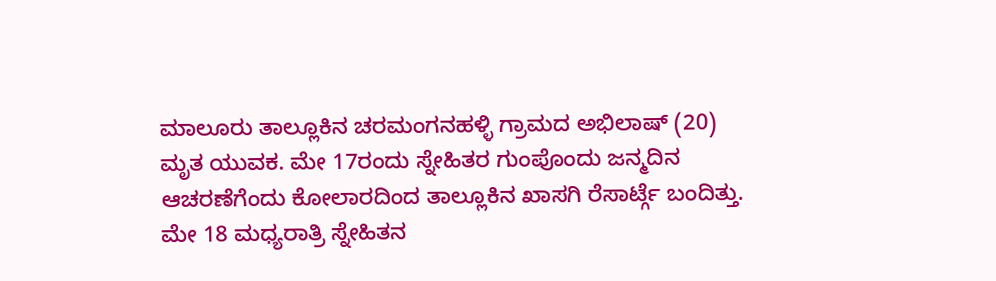ಮಾಲೂರು ತಾಲ್ಲೂಕಿನ ಚರಮಂಗನಹಳ್ಳಿ ಗ್ರಾಮದ ಅಭಿಲಾಷ್ (20) ಮೃತ ಯುವಕ. ಮೇ 17ರಂದು ಸ್ನೇಹಿತರ ಗುಂಪೊಂದು ಜನ್ಮದಿನ ಆಚರಣೆಗೆಂದು ಕೋಲಾರದಿಂದ ತಾಲ್ಲೂಕಿನ ಖಾಸಗಿ ರೆಸಾರ್ಟ್ಗೆ ಬಂದಿತ್ತು. ಮೇ 18 ಮಧ್ಯರಾತ್ರಿ ಸ್ನೇಹಿತನ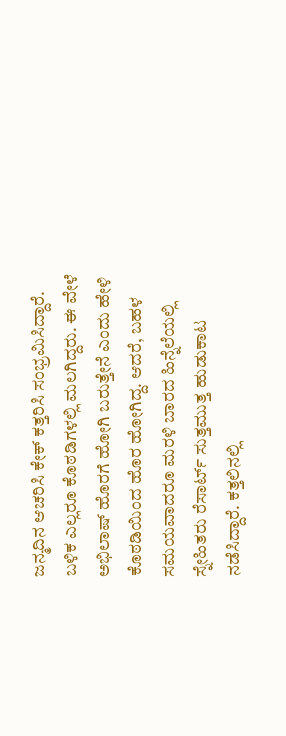ಜನ್ಮದಿನ ಆಚರಿಸಿ ಕೇಕ್ ಕತ್ತರಿಸಿ ಸಂಭ್ರಮಿಸಿದ್ದಾರೆ.
ಬಳಿಕ ಎಲ್ಲರೂ ಕೊಠಡಿಗಳಲ್ಲಿ ಮಲಗಿದ್ದರು. ಈ ವೇಳೆ ಅಭಿಲಾಷ್ ಹೊರಗೆ ಹೋಗಿ ಬರುತ್ತೇನೆ ಎಂದು ಹೇಳಿ ಕೊಠಡಿಯಿಂದ ಹೊರ ಹೋಗಿದ್ದ. ಆದರೆ, ಬಹಳ ಸಮಯವಾದರೂ ಮರಳಿ ಬಾರದ ಹಿನ್ನೆಲೆಯಲ್ಲಿ ಸ್ನೇಹಿತರು ರೆಸಾರ್ಟ್ ಸುತ್ತಮುತ್ತ ಹುಡುಕಾಟ ನಡೆಸಿದ್ದಾರೆ. ಕತ್ತಲಿನಲ್ಲಿ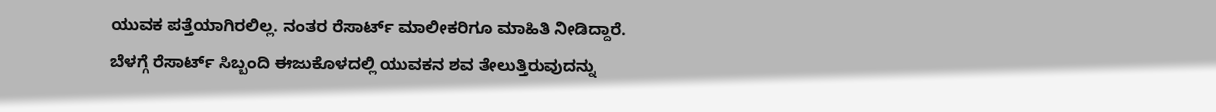ಯುವಕ ಪತ್ತೆಯಾಗಿರಲಿಲ್ಲ. ನಂತರ ರೆಸಾರ್ಟ್ ಮಾಲೀಕರಿಗೂ ಮಾಹಿತಿ ನೀಡಿದ್ದಾರೆ.
ಬೆಳಗ್ಗೆ ರೆಸಾರ್ಟ್ ಸಿಬ್ಬಂದಿ ಈಜುಕೊಳದಲ್ಲಿ ಯುವಕನ ಶವ ತೇಲುತ್ತಿರುವುದನ್ನು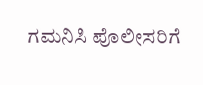ಗಮನಿಸಿ ಪೊಲೀಸರಿಗೆ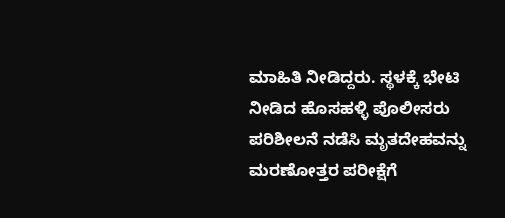ಮಾಹಿತಿ ನೀಡಿದ್ದರು. ಸ್ಥಳಕ್ಕೆ ಭೇಟಿ ನೀಡಿದ ಹೊಸಹಳ್ಳಿ ಪೊಲೀಸರು ಪರಿಶೀಲನೆ ನಡೆಸಿ ಮೃತದೇಹವನ್ನು ಮರಣೋತ್ತರ ಪರೀಕ್ಷೆಗೆ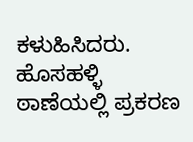ಕಳುಹಿಸಿದರು.
ಹೊಸಹಳ್ಳಿ ಠಾಣೆಯಲ್ಲಿ ಪ್ರಕರಣ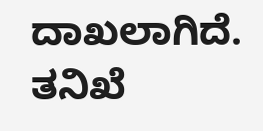ದಾಖಲಾಗಿದೆ. ತನಿಖೆ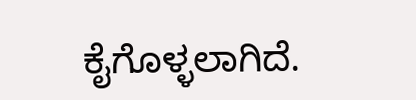ಕೈಗೊಳ್ಳಲಾಗಿದೆ.